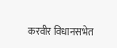करवीर विधानसभेत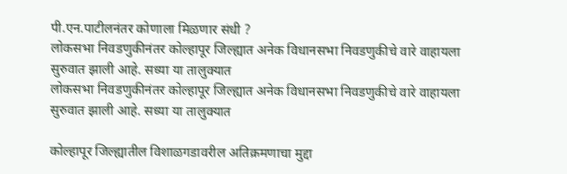पी.एन.पाटीलनंतर कोणाला मिळणार संधी ?
लोकसभा निवडणुकीनंतर कोल्हापूर जिल्ह्यात अनेक विधानसभा निवडणुकीचे वारे वाहायला सुरुवात झाली आहे. सध्या या तालुक्यात
लोकसभा निवडणुकीनंतर कोल्हापूर जिल्ह्यात अनेक विधानसभा निवडणुकीचे वारे वाहायला सुरुवात झाली आहे. सध्या या तालुक्यात

कोल्हापूर जिल्ह्यातील विशाळगडावरील अतिक्रमणाचा मुद्दा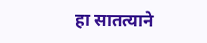हा सातत्याने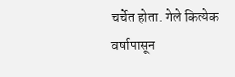चर्चेत होता. गेले कित्येक वर्षापासून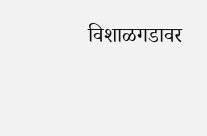विशाळगडावर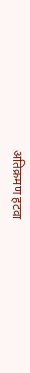अतिक्रमण हटवा